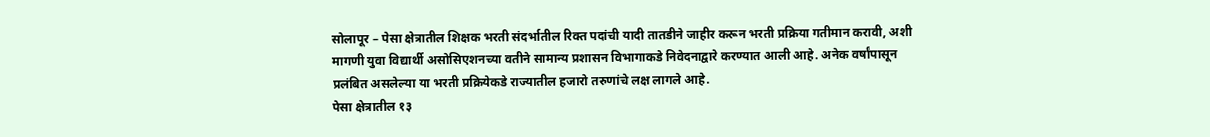सोलापूर – पेसा क्षेत्रातील शिक्षक भरती संदर्भातील रिक्त पदांची यादी तातडीने जाहीर करून भरती प्रक्रिया गतीमान करावी, अशी मागणी युवा विद्यार्थी असोसिएशनच्या वतीने सामान्य प्रशासन विभागाकडे निवेदनाद्वारे करण्यात आली आहे. अनेक वर्षांपासून प्रलंबित असलेल्या या भरती प्रक्रियेकडे राज्यातील हजारो तरुणांचे लक्ष लागले आहे.
पेसा क्षेत्रातील १३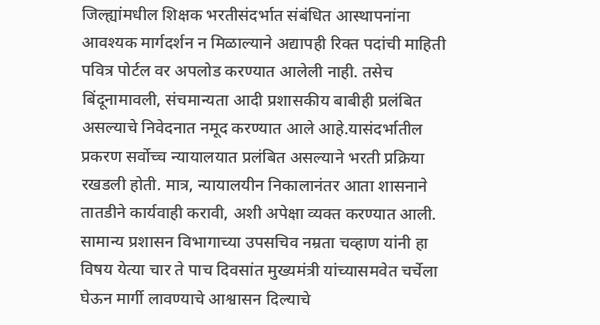जिल्ह्यांमधील शिक्षक भरतीसंदर्भात संबंधित आस्थापनांना आवश्यक मार्गदर्शन न मिळाल्याने अद्यापही रिक्त पदांची माहिती पवित्र पोर्टल वर अपलोड करण्यात आलेली नाही. तसेच बिंदूनामावली, संचमान्यता आदी प्रशासकीय बाबीही प्रलंबित असल्याचे निवेदनात नमूद करण्यात आले आहे.यासंदर्भातील प्रकरण सर्वोच्च न्यायालयात प्रलंबित असल्याने भरती प्रक्रिया रखडली होती. मात्र, न्यायालयीन निकालानंतर आता शासनाने तातडीने कार्यवाही करावी, अशी अपेक्षा व्यक्त करण्यात आली. सामान्य प्रशासन विभागाच्या उपसचिव नम्रता चव्हाण यांनी हा विषय येत्या चार ते पाच दिवसांत मुख्यमंत्री यांच्यासमवेत चर्चेला घेऊन मार्गी लावण्याचे आश्वासन दिल्याचे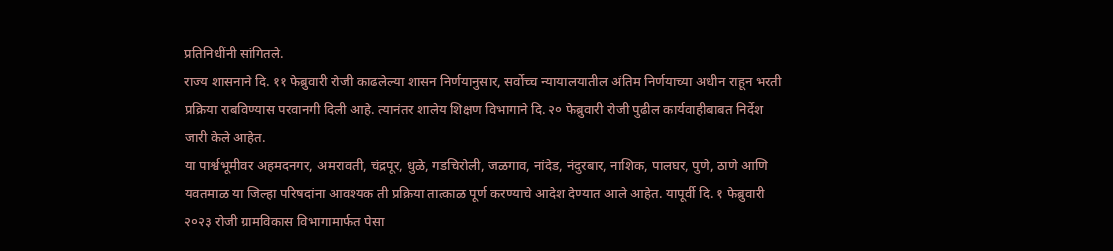प्रतिनिधींनी सांगितले.
राज्य शासनाने दि. ११ फेब्रुवारी रोजी काढलेल्या शासन निर्णयानुसार, सर्वोच्च न्यायालयातील अंतिम निर्णयाच्या अधीन राहून भरती प्रक्रिया राबविण्यास परवानगी दिली आहे. त्यानंतर शालेय शिक्षण विभागाने दि. २० फेब्रुवारी रोजी पुढील कार्यवाहीबाबत निर्देश जारी केले आहेत.
या पार्श्वभूमीवर अहमदनगर, अमरावती, चंद्रपूर, धुळे, गडचिरोली, जळगाव, नांदेड, नंदुरबार, नाशिक, पालघर, पुणे, ठाणे आणि यवतमाळ या जिल्हा परिषदांना आवश्यक ती प्रक्रिया तात्काळ पूर्ण करण्याचे आदेश देण्यात आले आहेत. यापूर्वी दि. १ फेब्रुवारी २०२३ रोजी ग्रामविकास विभागामार्फत पेसा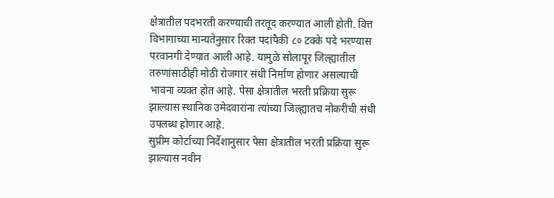क्षेत्रातील पदभरती करण्याची तरतूद करण्यात आली होती. वित्त विभागाच्या मान्यतेनुसार रिक्त पदांपैकी ८० टक्के पदे भरण्यास परवानगी देण्यात आली आहे. यामुळे सोलापूर जिल्ह्यातील तरुणांसाठीही मोठी रोजगार संधी निर्माण होणार असल्याची भावना व्यक्त होत आहे. पेसा क्षेत्रातील भरती प्रक्रिया सुरू झाल्यास स्थानिक उमेदवारांना त्यांच्या जिल्ह्यातच नोकरीची संधी उपलब्ध होणार आहे.
सुप्रीम कोर्टाच्या निर्देशानुसार पेसा क्षेत्रातील भरती प्रक्रिया सुरू झाल्यास नवीन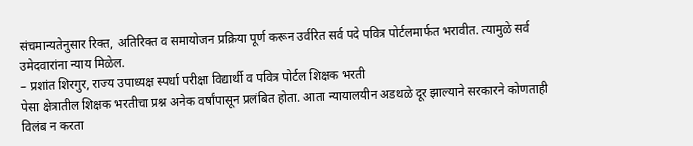संचमान्यतेनुसार रिक्त, अतिरिक्त व समायोजन प्रक्रिया पूर्ण करून उर्वरित सर्व पदे पवित्र पोर्टलमार्फत भरावीत. त्यामुळे सर्व उमेदवारांना न्याय मिळेल.
– प्रशांत शिरगुर, राज्य उपाध्यक्ष स्पर्धा परीक्षा विद्यार्थी व पवित्र पोर्टल शिक्षक भरती
पेसा क्षेत्रातील शिक्षक भरतीचा प्रश्न अनेक वर्षांपासून प्रलंबित होता. आता न्यायालयीन अडथळे दूर झाल्याने सरकारने कोणताही विलंब न करता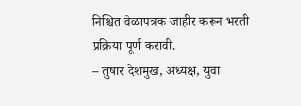निश्चित वेळापत्रक जाहीर करून भरती प्रक्रिया पूर्ण करावी.
– तुषार देशमुख, अध्यक्ष, युवा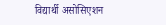विद्यार्थी असोसिएशन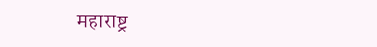महाराष्ट्र